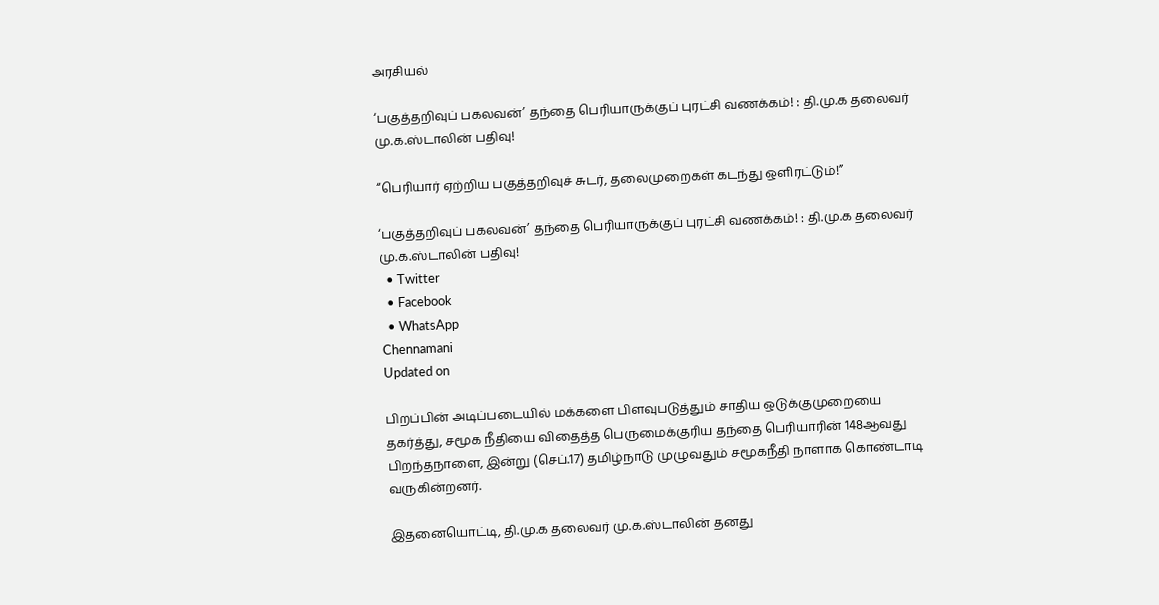அரசியல்

‘பகுத்தறிவுப் பகலவன்’ தந்தை பெரியாருக்குப் புரட்சி வணக்கம்! : தி.மு.க தலைவர் மு.க.ஸ்டாலின் பதிவு!

“பெரியார் ஏற்றிய பகுத்தறிவுச் சுடர், தலைமுறைகள் கடந்து ஒளிரட்டும்!”

‘பகுத்தறிவுப் பகலவன்’ தந்தை பெரியாருக்குப் புரட்சி வணக்கம்! : தி.மு.க தலைவர் மு.க.ஸ்டாலின் பதிவு!
  • Twitter
  • Facebook
  • WhatsApp
Chennamani
Updated on

பிறப்பின் அடிப்படையில் மக்களை பிளவுபடுத்தும் சாதிய ஒடுக்குமுறையை தகர்த்து, சமூக நீதியை விதைத்த பெருமைக்குரிய தந்தை பெரியாரின் 148ஆவது பிறந்தநாளை, இன்று (செப்.17) தமிழ்நாடு முழுவதும் சமூகநீதி நாளாக கொண்டாடி வருகின்றனர்.

இதனையொட்டி, தி.மு.க தலைவர் மு.க.ஸ்டாலின் தனது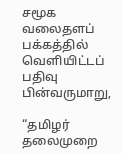சமூக வலைதளப் பக்கத்தில் வெளியிட்டப் பதிவு பின்வருமாறு,

“தமிழர் தலைமுறை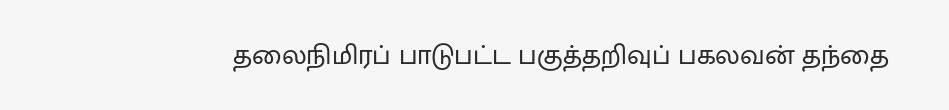தலைநிமிரப் பாடுபட்ட பகுத்தறிவுப் பகலவன் தந்தை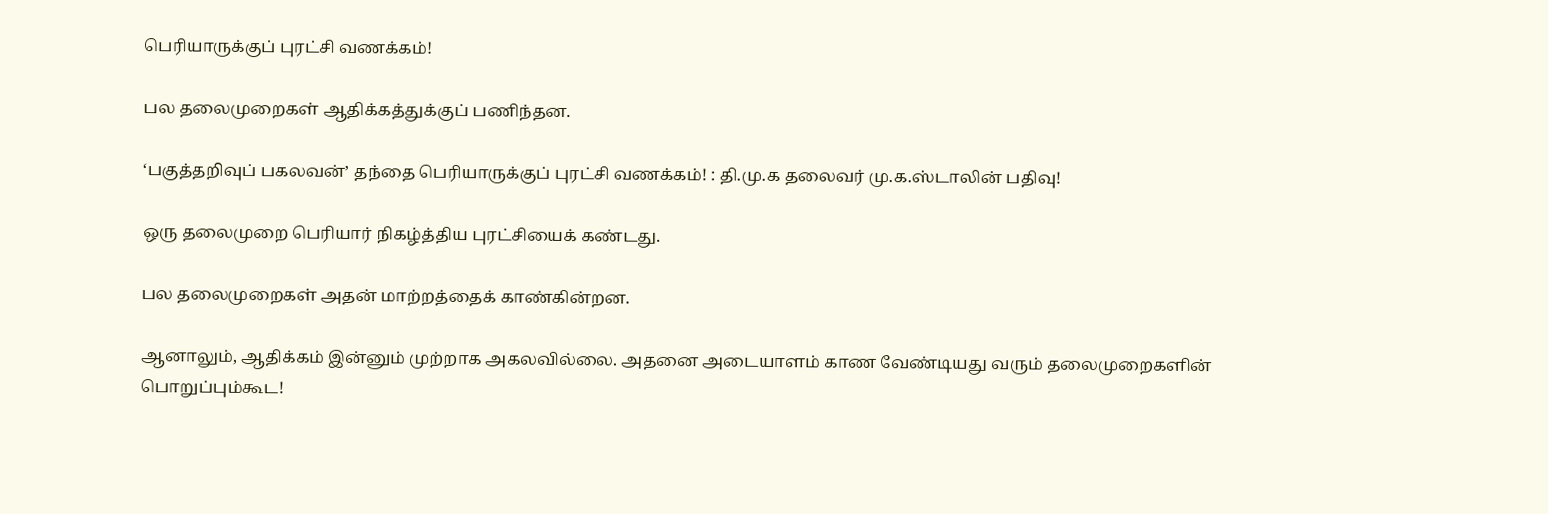பெரியாருக்குப் புரட்சி வணக்கம்!

பல தலைமுறைகள் ஆதிக்கத்துக்குப் பணிந்தன.

‘பகுத்தறிவுப் பகலவன்’ தந்தை பெரியாருக்குப் புரட்சி வணக்கம்! : தி.மு.க தலைவர் மு.க.ஸ்டாலின் பதிவு!

ஒரு தலைமுறை பெரியார் நிகழ்த்திய புரட்சியைக் கண்டது.

பல தலைமுறைகள் அதன் மாற்றத்தைக் காண்கின்றன.

ஆனாலும், ஆதிக்கம் இன்னும் முற்றாக அகலவில்லை. அதனை அடையாளம் காண வேண்டியது வரும் தலைமுறைகளின் பொறுப்பும்கூட!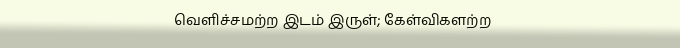வெளிச்சமற்ற இடம் இருள்; கேள்விகளற்ற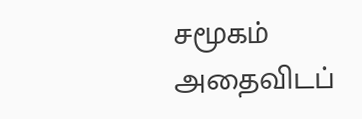சமூகம் அதைவிடப்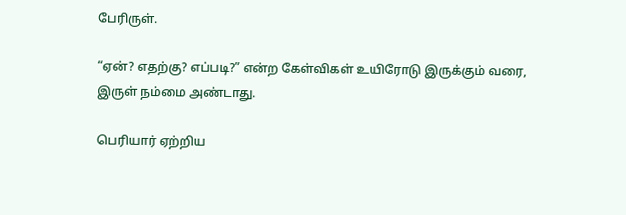பேரிருள்.

“ஏன்? எதற்கு? எப்படி?” என்ற கேள்விகள் உயிரோடு இருக்கும் வரை, இருள் நம்மை அண்டாது.

பெரியார் ஏற்றிய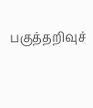பகுத்தறிவுச்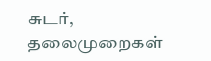சுடர், தலைமுறைகள்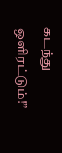கடந்து ஒளிரட்டும்!”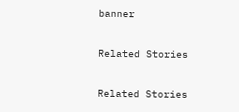banner

Related Stories

Related Stories